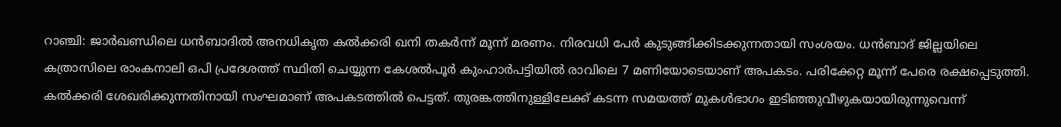റാഞ്ചി: ജാർഖണ്ഡിലെ ധൻബാദിൽ അനധികൃത കൽക്കരി ഖനി തകർന്ന് മൂന്ന് മരണം. നിരവധി പേർ കുടുങ്ങിക്കിടക്കുന്നതായി സംശയം. ധൻബാദ് ജില്ലയിലെ കത്രാസിലെ രാംകനാലി ഒപി പ്രദേശത്ത് സ്ഥിതി ചെയ്യുന്ന കേശൽപൂർ കുംഹാർപട്ടിയിൽ രാവിലെ 7 മണിയോടെയാണ് അപകടം. പരിക്കേറ്റ മൂന്ന് പേരെ രക്ഷപ്പെടുത്തി. കൽക്കരി ശേഖരിക്കുന്നതിനായി സംഘമാണ് അപകടത്തിൽ പെട്ടത്. തുരങ്കത്തിനുള്ളിലേക്ക് കടന്ന സമയത്ത് മുകൾഭാഗം ഇടിഞ്ഞുവീഴുകയായിരുന്നുവെന്ന്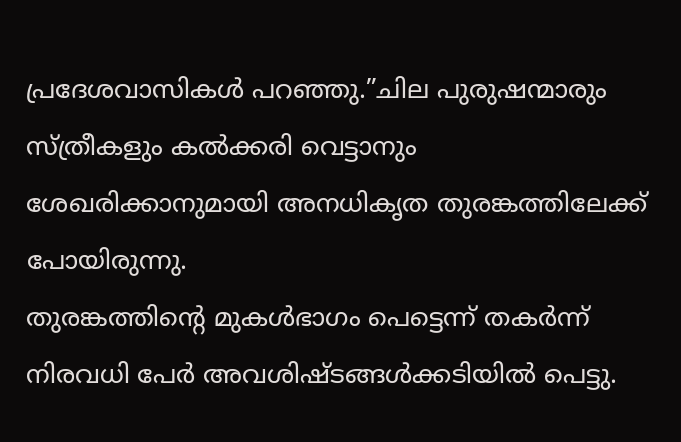പ്രദേശവാസികൾ പറഞ്ഞു.”ചില പുരുഷന്മാരും സ്ത്രീകളും കൽക്കരി വെട്ടാനും ശേഖരിക്കാനുമായി അനധികൃത തുരങ്കത്തിലേക്ക് പോയിരുന്നു.
തുരങ്കത്തിന്റെ മുകൾഭാഗം പെട്ടെന്ന് തകർന്ന് നിരവധി പേർ അവശിഷ്ടങ്ങൾക്കടിയിൽ പെട്ടു.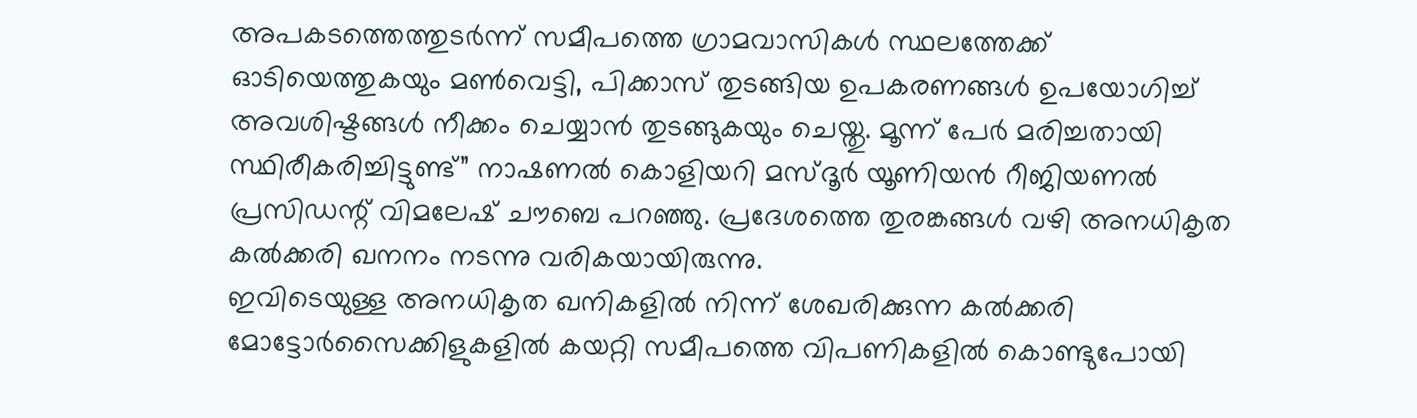അപകടത്തെത്തുടർന്ന് സമീപത്തെ ഗ്രാമവാസികൾ സ്ഥലത്തേക്ക് ഓടിയെത്തുകയും മൺവെട്ടി, പിക്കാസ് തുടങ്ങിയ ഉപകരണങ്ങൾ ഉപയോഗിച്ച് അവശിഷ്ടങ്ങൾ നീക്കം ചെയ്യാൻ തുടങ്ങുകയും ചെയ്തു. മൂന്ന് പേർ മരിച്ചതായി സ്ഥിരീകരിച്ചിട്ടുണ്ട്” നാഷണൽ കൊളിയറി മസ്ദൂർ യൂണിയൻ റീജിയണൽ പ്രസിഡന്റ് വിമലേഷ് ചൗബെ പറഞ്ഞു. പ്രദേശത്തെ തുരങ്കങ്ങൾ വഴി അനധികൃത കൽക്കരി ഖനനം നടന്നു വരികയായിരുന്നു.
ഇവിടെയുള്ള അനധികൃത ഖനികളിൽ നിന്ന് ശേഖരിക്കുന്ന കൽക്കരി മോട്ടോർസൈക്കിളുകളിൽ കയറ്റി സമീപത്തെ വിപണികളിൽ കൊണ്ടുപോയി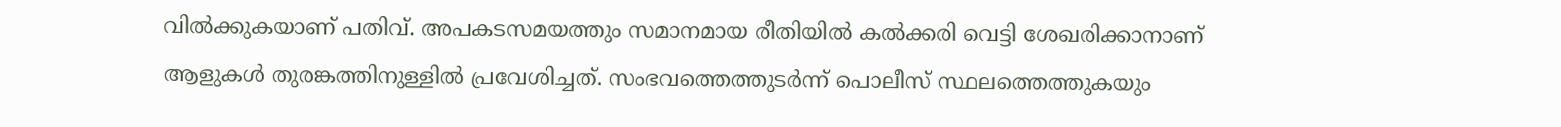വിൽക്കുകയാണ് പതിവ്. അപകടസമയത്തും സമാനമായ രീതിയിൽ കൽക്കരി വെട്ടി ശേഖരിക്കാനാണ് ആളുകൾ തുരങ്കത്തിനുള്ളിൽ പ്രവേശിച്ചത്. സംഭവത്തെത്തുടർന്ന് പൊലീസ് സ്ഥലത്തെത്തുകയും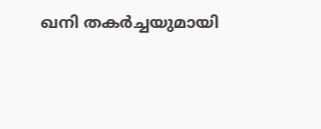ഖനി തകർച്ചയുമായി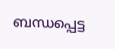ബന്ധപ്പെട്ട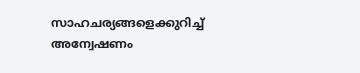സാഹചര്യങ്ങളെക്കുറിച്ച് അന്വേഷണം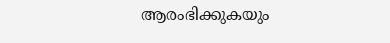ആരംഭിക്കുകയും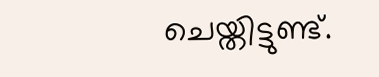ചെയ്തിട്ടുണ്ട്.